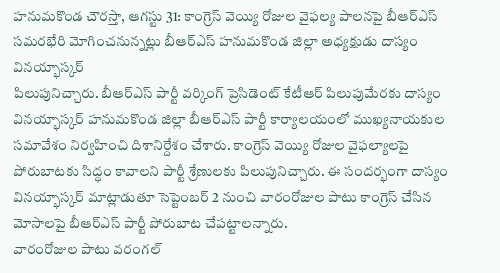హనుమకొండ చౌరస్తా, ఆగస్టు 31: కాంగ్రెస్ వెయ్యి రోజుల వైఫల్య పాలనపై బీఆర్ఎస్ సమరభేరి మోగించనున్నట్లు బీఆర్ఎస్ హనుమకొండ జిల్లా అధ్యక్షుడు దాస్యం వినయ్భాస్కర్
పిలుపునిచ్చారు. బీఆర్ఎస్ పార్టీ వర్కింగ్ ప్రెసిడెంట్ కేటీఆర్ పిలుపుమేరకు దాస్యం వినయ్భాస్కర్ హనుమకొండ జిల్లా బీఆర్ఎస్ పార్టీ కార్యాలయంలో ముఖ్యనాయకుల సమావేశం నిర్వహించి దిశానిర్దేశం చేశారు. కాంగ్రెస్ వెయ్యి రోజుల వైఫల్యాలపై పోరుబాటకు సిద్ధం కావాలని పార్టీ శ్రేణులకు పిలుపునిచ్చారు. ఈ సందర్భంగా దాస్యం వినయ్భాస్కర్ మాట్లాడుతూ సెప్టెంబర్ 2 నుంచి వారంరోజుల పాటు కాంగ్రెస్ చేసిన మోసాలపై బీఆర్ఎస్ పార్టీ పోరుబాట చేపట్టాలన్నారు.
వారంరోజుల పాటు వరంగల్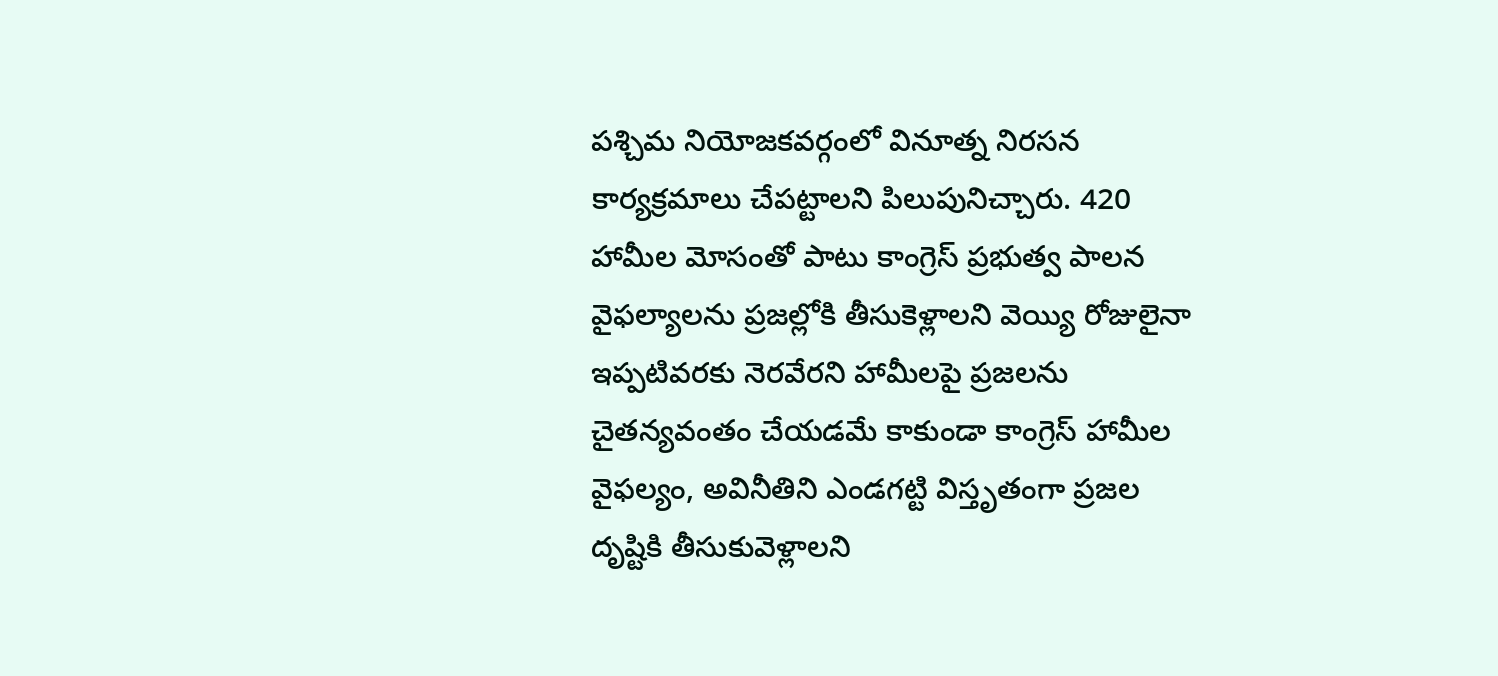పశ్చిమ నియోజకవర్గంలో వినూత్న నిరసన కార్యక్రమాలు చేపట్టాలని పిలుపునిచ్చారు. 420 హామీల మోసంతో పాటు కాంగ్రెస్ ప్రభుత్వ పాలన వైఫల్యాలను ప్రజల్లోకి తీసుకెళ్లాలని వెయ్యి రోజులైనా ఇప్పటివరకు నెరవేరని హామీలపై ప్రజలను చైతన్యవంతం చేయడమే కాకుండా కాంగ్రెస్ హామీల వైఫల్యం, అవినీతిని ఎండగట్టి విస్తృతంగా ప్రజల దృష్టికి తీసుకువెళ్లాలని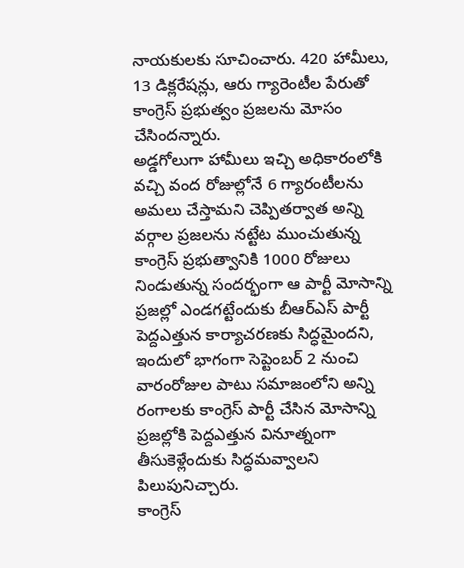నాయకులకు సూచించారు. 420 హామీలు, 13 డిక్లరేషన్లు, ఆరు గ్యారెంటీల పేరుతో కాంగ్రెస్ ప్రభుత్వం ప్రజలను మోసం చేసిందన్నారు.
అడ్డగోలుగా హామీలు ఇచ్చి అధికారంలోకి వచ్చి వంద రోజుల్లోనే 6 గ్యారంటీలను అమలు చేస్తామని చెప్పితర్వాత అన్ని వర్గాల ప్రజలను నట్టేట ముంచుతున్న కాంగ్రెస్ ప్రభుత్వానికి 1000 రోజులు నిండుతున్న సందర్భంగా ఆ పార్టీ మోసాన్ని ప్రజల్లో ఎండగట్టేందుకు బీఆర్ఎస్ పార్టీ పెద్దఎత్తున కార్యాచరణకు సిద్ధమైందని, ఇందులో భాగంగా సెప్టెంబర్ 2 నుంచి వారంరోజుల పాటు సమాజంలోని అన్ని రంగాలకు కాంగ్రెస్ పార్టీ చేసిన మోసాన్ని ప్రజల్లోకి పెద్దఎత్తున వినూత్నంగా తీసుకెళ్లేందుకు సిద్ధమవ్వాలని పిలుపునిచ్చారు.
కాంగ్రెస్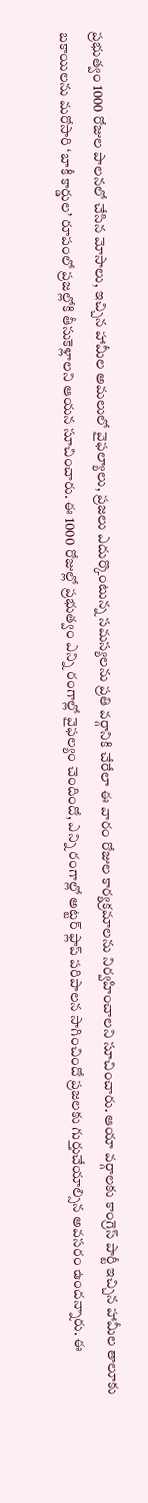ప్రభుత్వం 1000 రోజుల పాలనలో చేసిన మోసాలు, ఇచ్చిన హామీల అమలులో వైఫల్యాలు, ప్రజలు ఎదుర్కొంటున్న సమస్యలను ప్రతి వర్గానికి చేరేలా ఈ వారం రోజుల కార్యక్రమాలను నిర్వహించాలని సూచించారు. ఆయా వర్గాలకు కాంగ్రెస్ పార్టీ ఇచ్చిన హామీల తాలూకు బకాయిలను మరోసారి ‘బాకీ కార్డుల’ రూపంలో ప్రజల్లోకి తీసుకెళ్లాలని ఆయన సూచించారు. ఈ 1000 రోజుల్లో ప్రభుత్వం ఎన్ని రంగాల్లో వైఫల్యం చెందిందో, ఎన్ని రంగాల్లో అట్టర్ ఫ్లాప్ పరిపాలన సాగించిందో ప్రజలకు గుర్తుచేయాల్సిన అవసరం ఉందన్నారు. ఈ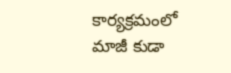కార్యక్రమంలో మాజీ కుడా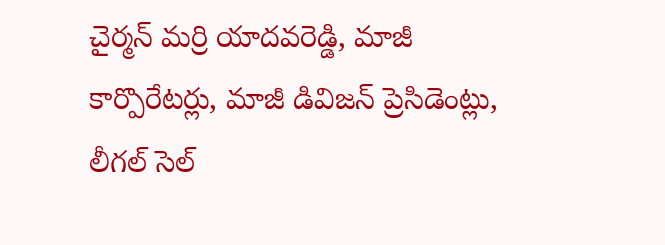చైర్మన్ మర్రి యాదవరెడ్డి, మాజీ కార్పొరేటర్లు, మాజీ డివిజన్ ప్రెసిడెంట్లు, లీగల్ సెల్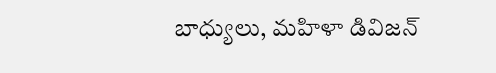బాధ్యులు, మహిళా డివిజన్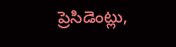ప్రెసిడెంట్లు,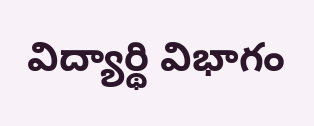విద్యార్థి విభాగం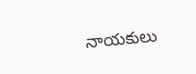నాయకులు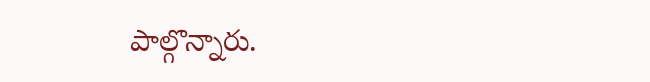పాల్గొన్నారు.